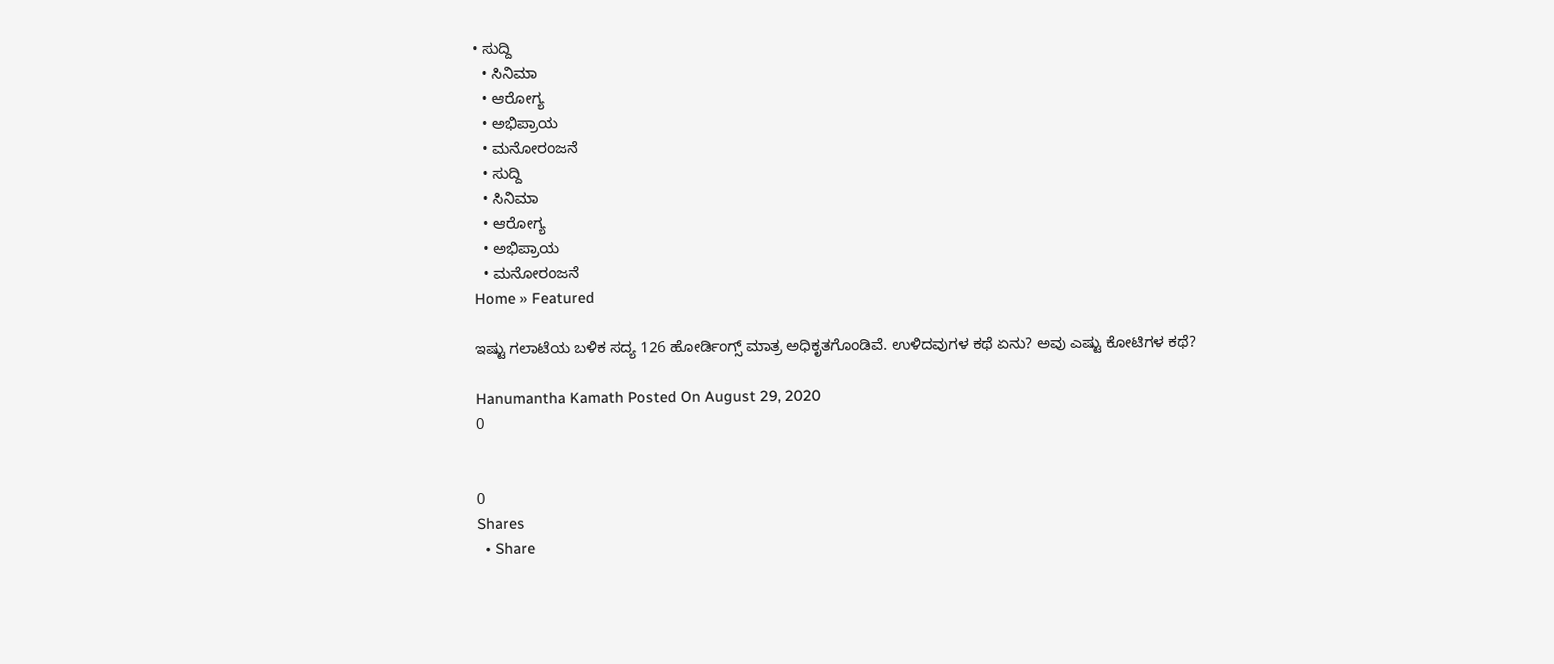• ಸುದ್ದಿ
  • ಸಿನಿಮಾ
  • ಆರೋಗ್ಯ
  • ಅಭಿಪ್ರಾಯ
  • ಮನೋರಂಜನೆ
  • ಸುದ್ದಿ
  • ಸಿನಿಮಾ
  • ಆರೋಗ್ಯ
  • ಅಭಿಪ್ರಾಯ
  • ಮನೋರಂಜನೆ
Home » Featured

ಇಷ್ಟು ಗಲಾಟೆಯ ಬಳಿಕ ಸದ್ಯ 126 ಹೋರ್ಡಿಂಗ್ಸ್ ಮಾತ್ರ ಅಧಿಕೃತಗೊಂಡಿವೆ. ಉಳಿದವುಗಳ ಕಥೆ ಏನು? ಅವು ಎಷ್ಟು ಕೋಟಿಗಳ ಕಥೆ?

Hanumantha Kamath Posted On August 29, 2020
0


0
Shares
  • Share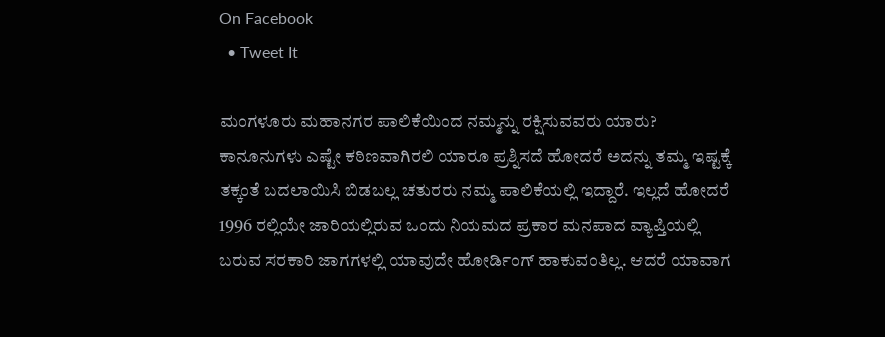On Facebook
  • Tweet It

ಮಂಗಳೂರು ಮಹಾನಗರ ಪಾಲಿಕೆಯಿಂದ ನಮ್ಮನ್ನು ರಕ್ಷಿಸುವವರು ಯಾರು? ಕಾನೂನುಗಳು ಎಷ್ಟೇ ಕಠಿಣವಾಗಿರಲಿ ಯಾರೂ ಪ್ರಶ್ನಿಸದೆ ಹೋದರೆ ಅದನ್ನು ತಮ್ಮ ಇಷ್ಟಕ್ಕೆ ತಕ್ಕಂತೆ ಬದಲಾಯಿಸಿ ಬಿಡಬಲ್ಲ ಚತುರರು ನಮ್ಮ ಪಾಲಿಕೆಯಲ್ಲಿ ಇದ್ದಾರೆ. ಇಲ್ಲದೆ ಹೋದರೆ 1996 ರಲ್ಲಿಯೇ ಜಾರಿಯಲ್ಲಿರುವ ಒಂದು ನಿಯಮದ ಪ್ರಕಾರ ಮನಪಾದ ವ್ಯಾಪ್ತಿಯಲ್ಲಿ ಬರುವ ಸರಕಾರಿ ಜಾಗಗಳಲ್ಲಿ ಯಾವುದೇ ಹೋರ್ಡಿಂಗ್ ಹಾಕುವಂತಿಲ್ಲ. ಆದರೆ ಯಾವಾಗ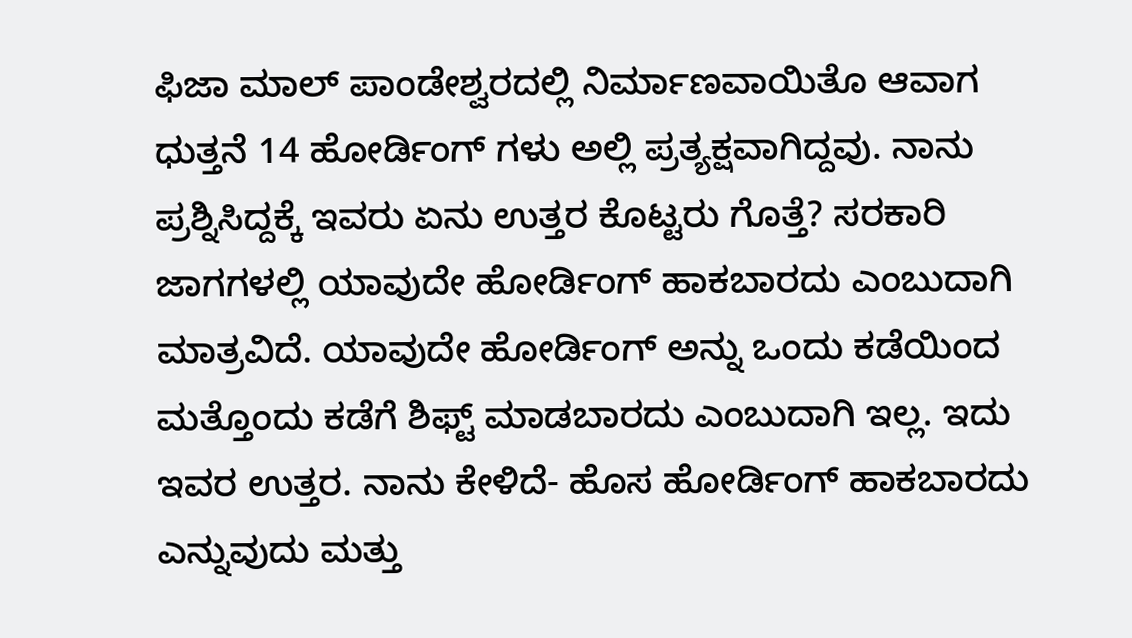ಫಿಜಾ ಮಾಲ್ ಪಾಂಡೇಶ್ವರದಲ್ಲಿ ನಿರ್ಮಾಣವಾಯಿತೊ ಆವಾಗ ಧುತ್ತನೆ 14 ಹೋರ್ಡಿಂಗ್ ಗಳು ಅಲ್ಲಿ ಪ್ರತ್ಯಕ್ಷವಾಗಿದ್ದವು. ನಾನು ಪ್ರಶ್ನಿಸಿದ್ದಕ್ಕೆ ಇವರು ಏನು ಉತ್ತರ ಕೊಟ್ಟರು ಗೊತ್ತೆ? ಸರಕಾರಿ ಜಾಗಗಳಲ್ಲಿ ಯಾವುದೇ ಹೋರ್ಡಿಂಗ್ ಹಾಕಬಾರದು ಎಂಬುದಾಗಿ ಮಾತ್ರವಿದೆ. ಯಾವುದೇ ಹೋರ್ಡಿಂಗ್ ಅನ್ನು ಒಂದು ಕಡೆಯಿಂದ ಮತ್ತೊಂದು ಕಡೆಗೆ ಶಿಫ್ಟ್ ಮಾಡಬಾರದು ಎಂಬುದಾಗಿ ಇಲ್ಲ. ಇದು ಇವರ ಉತ್ತರ. ನಾನು ಕೇಳಿದೆ- ಹೊಸ ಹೋರ್ಡಿಂಗ್ ಹಾಕಬಾರದು ಎನ್ನುವುದು ಮತ್ತು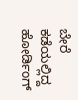ಬೇರೆ ಕಡೆಯಲ್ಲಿದ್ದ ಹೋರ್ಡಿಂಗ್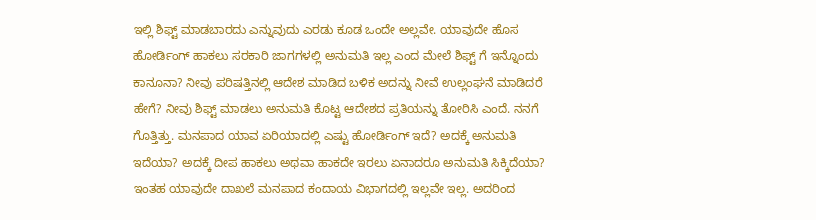ಇಲ್ಲಿ ಶಿಫ್ಟ್ ಮಾಡಬಾರದು ಎನ್ನುವುದು ಎರಡು ಕೂಡ ಒಂದೇ ಅಲ್ಲವೇ. ಯಾವುದೇ ಹೊಸ ಹೋರ್ಡಿಂಗ್ ಹಾಕಲು ಸರಕಾರಿ ಜಾಗಗಳಲ್ಲಿ ಅನುಮತಿ ಇಲ್ಲ ಎಂದ ಮೇಲೆ ಶಿಫ್ಟ್ ಗೆ ಇನ್ನೊಂದು ಕಾನೂನಾ? ನೀವು ಪರಿಷತ್ತಿನಲ್ಲಿ ಆದೇಶ ಮಾಡಿದ ಬಳಿಕ ಅದನ್ನು ನೀವೆ ಉಲ್ಲಂಘನೆ ಮಾಡಿದರೆ ಹೇಗೆ? ನೀವು ಶಿಫ್ಟ್ ಮಾಡಲು ಅನುಮತಿ ಕೊಟ್ಟ ಆದೇಶದ ಪ್ರತಿಯನ್ನು ತೋರಿಸಿ ಎಂದೆ. ನನಗೆ ಗೊತ್ತಿತ್ತು. ಮನಪಾದ ಯಾವ ಏರಿಯಾದಲ್ಲಿ ಎಷ್ಟು ಹೋರ್ಡಿಂಗ್ ಇದೆ? ಅದಕ್ಕೆ ಅನುಮತಿ ಇದೆಯಾ? ಅದಕ್ಕೆ ದೀಪ ಹಾಕಲು ಅಥವಾ ಹಾಕದೇ ಇರಲು ಏನಾದರೂ ಅನುಮತಿ ಸಿಕ್ಕಿದೆಯಾ? ಇಂತಹ ಯಾವುದೇ ದಾಖಲೆ ಮನಪಾದ ಕಂದಾಯ ವಿಭಾಗದಲ್ಲಿ ಇಲ್ಲವೇ ಇಲ್ಲ. ಅದರಿಂದ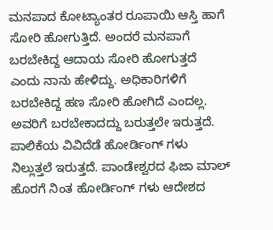ಮನಪಾದ ಕೋಟ್ಯಾಂತರ ರೂಪಾಯಿ ಆಸ್ತಿ ಹಾಗೆ ಸೋರಿ ಹೋಗುತ್ತಿದೆ. ಅಂದರೆ ಮನಪಾಗೆ ಬರಬೇಕಿದ್ದ ಆದಾಯ ಸೋರಿ ಹೋಗುತ್ತದೆ ಎಂದು ನಾನು ಹೇಳಿದ್ದು. ಅಧಿಕಾರಿಗಳಿಗೆ ಬರಬೇಕಿದ್ದ ಹಣ ಸೋರಿ ಹೋಗಿದೆ ಎಂದಲ್ಲ. ಅವರಿಗೆ ಬರಬೇಕಾದದ್ದು ಬರುತ್ತಲೇ ಇರುತ್ತದೆ. ಪಾಲಿಕೆಯ ವಿವಿದೆಡೆ ಹೋರ್ಡಿಂಗ್ ಗಳು ನಿಲ್ಲುತ್ತಲೆ ಇರುತ್ತದೆ. ಪಾಂಡೇಶ್ವರದ ಫಿಜಾ ಮಾಲ್ ಹೊರಗೆ ನಿಂತ ಹೋರ್ಡಿಂಗ್ ಗಳು ಆದೇಶದ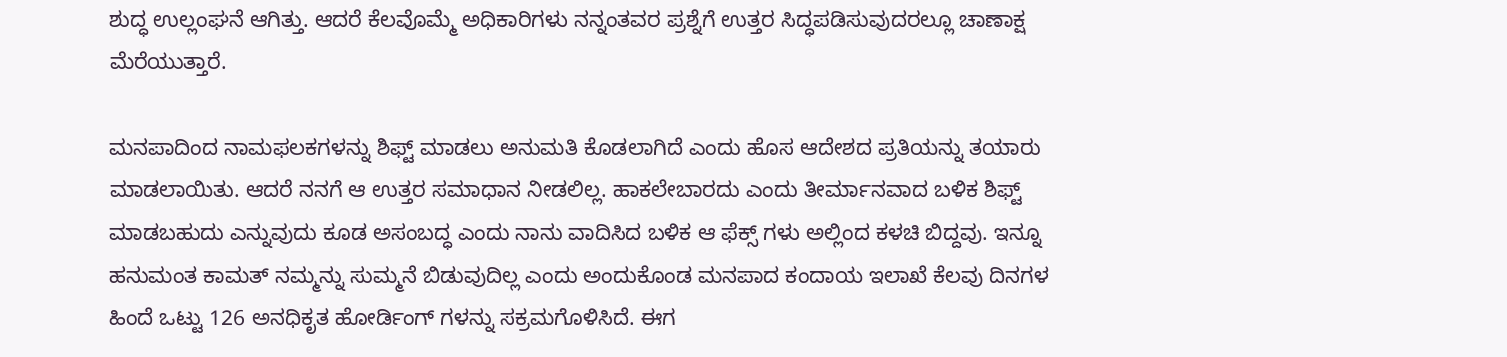ಶುದ್ಧ ಉಲ್ಲಂಘನೆ ಆಗಿತ್ತು. ಆದರೆ ಕೆಲವೊಮ್ಮೆ ಅಧಿಕಾರಿಗಳು ನನ್ನಂತವರ ಪ್ರಶ್ನೆಗೆ ಉತ್ತರ ಸಿದ್ಧಪಡಿಸುವುದರಲ್ಲೂ ಚಾಣಾಕ್ಷ ಮೆರೆಯುತ್ತಾರೆ.

ಮನಪಾದಿಂದ ನಾಮಫಲಕಗಳನ್ನು ಶಿಫ್ಟ್ ಮಾಡಲು ಅನುಮತಿ ಕೊಡಲಾಗಿದೆ ಎಂದು ಹೊಸ ಆದೇಶದ ಪ್ರತಿಯನ್ನು ತಯಾರು ಮಾಡಲಾಯಿತು. ಆದರೆ ನನಗೆ ಆ ಉತ್ತರ ಸಮಾಧಾನ ನೀಡಲಿಲ್ಲ. ಹಾಕಲೇಬಾರದು ಎಂದು ತೀರ್ಮಾನವಾದ ಬಳಿಕ ಶಿಫ್ಟ್ ಮಾಡಬಹುದು ಎನ್ನುವುದು ಕೂಡ ಅಸಂಬದ್ಧ ಎಂದು ನಾನು ವಾದಿಸಿದ ಬಳಿಕ ಆ ಫೆಕ್ಸ್ ಗಳು ಅಲ್ಲಿಂದ ಕಳಚಿ ಬಿದ್ದವು. ಇನ್ನೂ ಹನುಮಂತ ಕಾಮತ್ ನಮ್ಮನ್ನು ಸುಮ್ಮನೆ ಬಿಡುವುದಿಲ್ಲ ಎಂದು ಅಂದುಕೊಂಡ ಮನಪಾದ ಕಂದಾಯ ಇಲಾಖೆ ಕೆಲವು ದಿನಗಳ ಹಿಂದೆ ಒಟ್ಟು 126 ಅನಧಿಕೃತ ಹೋರ್ಡಿಂಗ್ ಗಳನ್ನು ಸಕ್ರಮಗೊಳಿಸಿದೆ. ಈಗ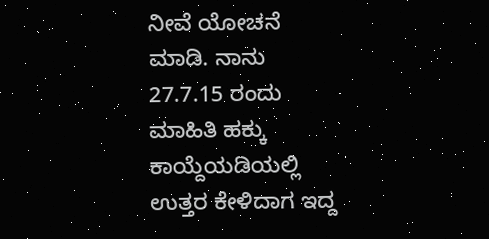ನೀವೆ ಯೋಚನೆ ಮಾಡಿ. ನಾನು 27.7.15 ರಂದು ಮಾಹಿತಿ ಹಕ್ಕು ಕಾಯ್ದೆಯಡಿಯಲ್ಲಿ ಉತ್ತರ ಕೇಳಿದಾಗ ಇದ್ದ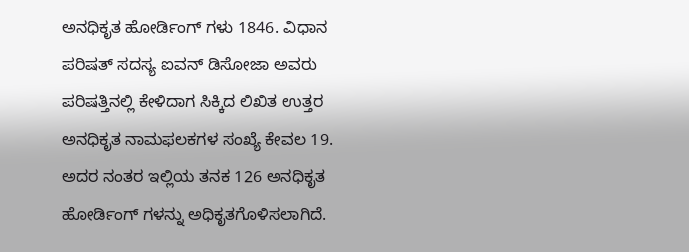ಅನಧಿಕೃತ ಹೋರ್ಡಿಂಗ್ ಗಳು 1846. ವಿಧಾನ ಪರಿಷತ್ ಸದಸ್ಯ ಐವನ್ ಡಿಸೋಜಾ ಅವರು ಪರಿಷತ್ತಿನಲ್ಲಿ ಕೇಳಿದಾಗ ಸಿಕ್ಕಿದ ಲಿಖಿತ ಉತ್ತರ ಅನಧಿಕೃತ ನಾಮಫಲಕಗಳ ಸಂಖ್ಯೆ ಕೇವಲ 19. ಅದರ ನಂತರ ಇಲ್ಲಿಯ ತನಕ 126 ಅನಧಿಕೃತ ಹೋರ್ಡಿಂಗ್ ಗಳನ್ನು ಅಧಿಕೃತಗೊಳಿಸಲಾಗಿದೆ.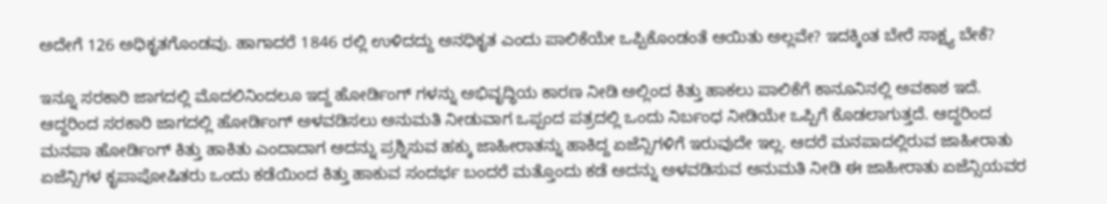ಅದೇಗೆ 126 ಅಧಿಕೃತಗೊಂಡವು. ಹಾಗಾದರೆ 1846 ರಲ್ಲಿ ಉಳಿದದ್ದು ಅನಧಿಕೃತ ಎಂದು ಪಾಲಿಕೆಯೇ ಒಪ್ಪಿಕೊಂಡಂತೆ ಆಯಿತು ಅಲ್ಲವೇ? ಇದಕ್ಕಿಂತ ಬೇರೆ ಸಾಕ್ಷ್ಯ ಬೇಕೆ?

ಇನ್ನೂ ಸರಕಾರಿ ಜಾಗದಲ್ಲಿ ಮೊದಲಿನಿಂದಲೂ ಇದ್ದ ಹೋರ್ಡಿಂಗ್ ಗಳನ್ನು ಅಭಿವೃದ್ಧಿಯ ಕಾರಣ ನೀಡಿ ಅಲ್ಲಿಂದ ಕಿತ್ತು ಹಾಕಲು ಪಾಲಿಕೆಗೆ ಕಾನೂನಿನಲ್ಲಿ ಅವಕಾಶ ಇದೆ. ಆದ್ದರಿಂದ ಸರಕಾರಿ ಜಾಗದಲ್ಲಿ ಹೋರ್ಡಿಂಗ್ ಅಳವಡಿಸಲು ಅನುಮತಿ ನೀಡುವಾಗ ಒಪ್ಪಂದ ಪತ್ರದಲ್ಲಿ ಒಂದು ನಿರ್ಬಂಧ ನೀಡಿಯೇ ಒಪ್ಪಿಗೆ ಕೊಡಲಾಗುತ್ತದೆ. ಆದ್ದರಿಂದ ಮನಪಾ ಹೋರ್ಡಿಂಗ್ ಕಿತ್ತು ಹಾಕಿತು ಎಂದಾದಾಗ ಅದನ್ನು ಪ್ರಶ್ನಿಸುವ ಹಕ್ಕು ಜಾಹೀರಾತನ್ನು ಹಾಕಿದ್ದ ಏಜೆನ್ಸಿಗಳಿಗೆ ಇರುವುದೇ ಇಲ್ಲ. ಆದರೆ ಮನಪಾದಲ್ಲಿರುವ ಜಾಹೀರಾತು ಏಜೆನ್ಸಿಗಳ ಕೃಪಾಪೋಷಿತರು ಒಂದು ಕಡೆಯಿಂದ ಕಿತ್ತು ಹಾಕುವ ಸಂದರ್ಭ ಬಂದರೆ ಮತ್ತೊಂದು ಕಡೆ ಅದನ್ನು ಅಳವಡಿಸುವ ಅನುಮತಿ ನೀಡಿ ಈ ಜಾಹೀರಾತು ಏಜೆನ್ಸಿಯವರ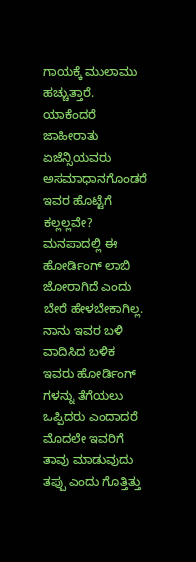ಗಾಯಕ್ಕೆ ಮುಲಾಮು ಹಚ್ಚುತ್ತಾರೆ. ಯಾಕೆಂದರೆ ಜಾಹೀರಾತು ಏಜೆನ್ಸಿಯವರು ಅಸಮಾಧಾನಗೊಂಡರೆ ಇವರ ಹೊಟ್ಟೆಗೆ ಕಲ್ಲಲ್ಲವೇ? ಮನಪಾದಲ್ಲಿ ಈ ಹೋರ್ಡಿಂಗ್ ಲಾಬಿ ಜೋರಾಗಿದೆ ಎಂದು ಬೇರೆ ಹೇಳಬೇಕಾಗಿಲ್ಲ. ನಾನು ಇವರ ಬಳಿ ವಾದಿಸಿದ ಬಳಿಕ ಇವರು ಹೋರ್ಡಿಂಗ್ ಗಳನ್ನು ತೆಗೆಯಲು ಒಪ್ಪಿದರು ಎಂದಾದರೆ ಮೊದಲೇ ಇವರಿಗೆ ತಾವು ಮಾಡುವುದು ತಪ್ಪು ಎಂದು ಗೊತ್ತಿತ್ತು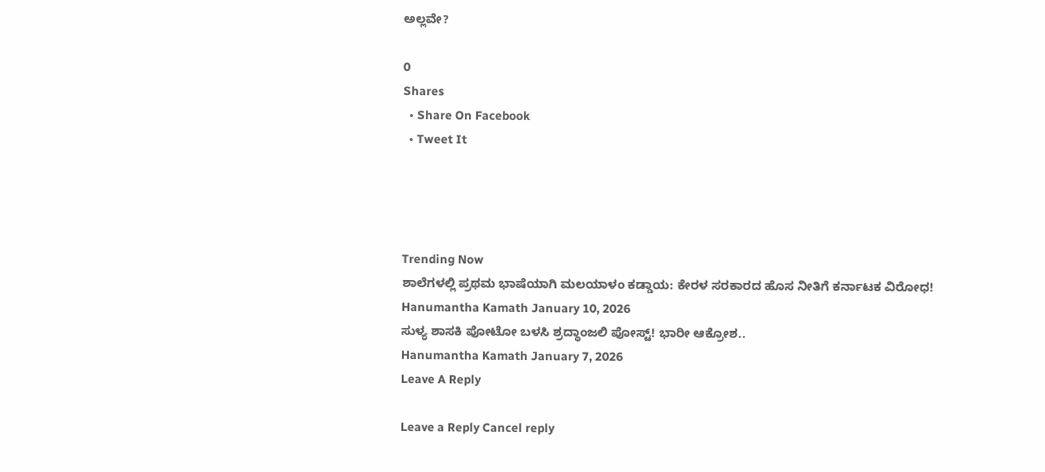ಅಲ್ಲವೇ?

0
Shares
  • Share On Facebook
  • Tweet It




Trending Now
ಶಾಲೆಗಳಲ್ಲಿ ಪ್ರಥಮ ಭಾಷೆಯಾಗಿ ಮಲಯಾಳಂ ಕಡ್ಡಾಯ: ಕೇರಳ ಸರಕಾರದ ಹೊಸ ನೀತಿಗೆ ಕರ್ನಾಟಕ ವಿರೋಧ!
Hanumantha Kamath January 10, 2026
ಸುಳ್ಯ ಶಾಸಕಿ ಪೋಟೋ ಬಳಸಿ ಶ್ರದ್ಧಾಂಜಲಿ ಪೋಸ್ಟ್! ಭಾರೀ ಆಕ್ರೋಶ..
Hanumantha Kamath January 7, 2026
Leave A Reply

Leave a Reply Cancel reply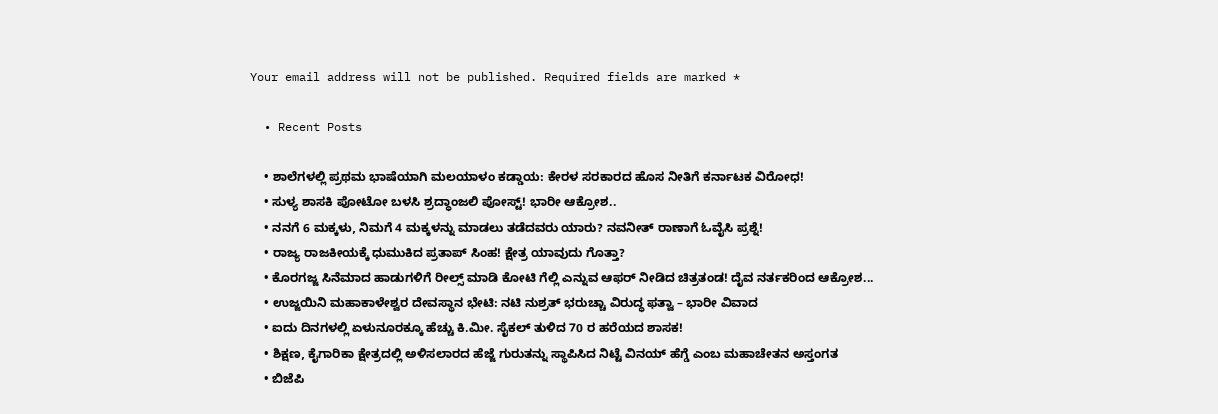Your email address will not be published. Required fields are marked *

  • Recent Posts

    • ಶಾಲೆಗಳಲ್ಲಿ ಪ್ರಥಮ ಭಾಷೆಯಾಗಿ ಮಲಯಾಳಂ ಕಡ್ಡಾಯ: ಕೇರಳ ಸರಕಾರದ ಹೊಸ ನೀತಿಗೆ ಕರ್ನಾಟಕ ವಿರೋಧ!
    • ಸುಳ್ಯ ಶಾಸಕಿ ಪೋಟೋ ಬಳಸಿ ಶ್ರದ್ಧಾಂಜಲಿ ಪೋಸ್ಟ್! ಭಾರೀ ಆಕ್ರೋಶ..
    • ನನಗೆ 6 ಮಕ್ಕಳು, ನಿಮಗೆ 4 ಮಕ್ಕಳನ್ನು ಮಾಡಲು ತಡೆದವರು ಯಾರು? ನವನೀತ್ ರಾಣಾಗೆ ಓವೈಸಿ ಪ್ರಶ್ನೆ!
    • ರಾಜ್ಯ ರಾಜಕೀಯಕ್ಕೆ ಧುಮುಕಿದ ಪ್ರತಾಪ್ ಸಿಂಹ! ಕ್ಷೇತ್ರ ಯಾವುದು ಗೊತ್ತಾ?
    • ಕೊರಗಜ್ಜ ಸಿನೆಮಾದ ಹಾಡುಗಳಿಗೆ ರೀಲ್ಸ್ ಮಾಡಿ ಕೋಟಿ ಗೆಲ್ಲಿ ಎನ್ನುವ ಆಫರ್ ನೀಡಿದ ಚಿತ್ರತಂಡ! ದೈವ ನರ್ತಕರಿಂದ ಆಕ್ರೋಶ...
    • ಉಜ್ಜಯಿನಿ ಮಹಾಕಾಳೇಶ್ವರ ದೇವಸ್ಥಾನ ಭೇಟಿ: ನಟಿ ನುಶ್ರತ್ ಭರುಚ್ಚಾ ವಿರುದ್ಧ ಫತ್ವಾ – ಭಾರೀ ವಿವಾದ
    • ಐದು ದಿನಗಳಲ್ಲಿ ಏಳುನೂರಕ್ಕೂ ಹೆಚ್ಚು ಕಿ.ಮೀ. ಸೈಕಲ್ ತುಳಿದ 70 ರ ಹರೆಯದ ಶಾಸಕ!
    • ಶಿಕ್ಷಣ, ಕೈಗಾರಿಕಾ ಕ್ಷೇತ್ರದಲ್ಲಿ ಅಳಿಸಲಾರದ ಹೆಜ್ಜೆ ಗುರುತನ್ನು ಸ್ಥಾಪಿಸಿದ ನಿಟ್ಟೆ ವಿನಯ್ ಹೆಗ್ಡೆ ಎಂಬ ಮಹಾಚೇತನ ಅಸ್ತಂಗತ
    • ಬಿಜೆಪಿ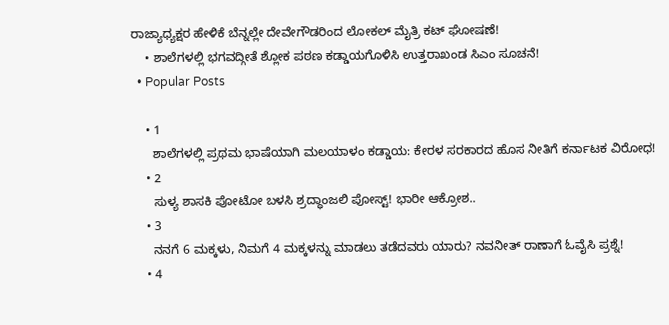ರಾಜ್ಯಾಧ್ಯಕ್ಷರ ಹೇಳಿಕೆ ಬೆನ್ನಲ್ಲೇ ದೇವೇಗೌಡರಿಂದ ಲೋಕಲ್ ಮೈತ್ರಿ ಕಟ್ ಘೋಷಣೆ!
    • ಶಾಲೆಗಳಲ್ಲಿ ಭಗವದ್ಗೀತೆ ಶ್ಲೋಕ ಪಠಣ ಕಡ್ಡಾಯಗೊಳಿಸಿ ಉತ್ತರಾಖಂಡ ಸಿಎಂ ಸೂಚನೆ!
  • Popular Posts

    • 1
      ಶಾಲೆಗಳಲ್ಲಿ ಪ್ರಥಮ ಭಾಷೆಯಾಗಿ ಮಲಯಾಳಂ ಕಡ್ಡಾಯ: ಕೇರಳ ಸರಕಾರದ ಹೊಸ ನೀತಿಗೆ ಕರ್ನಾಟಕ ವಿರೋಧ!
    • 2
      ಸುಳ್ಯ ಶಾಸಕಿ ಪೋಟೋ ಬಳಸಿ ಶ್ರದ್ಧಾಂಜಲಿ ಪೋಸ್ಟ್! ಭಾರೀ ಆಕ್ರೋಶ..
    • 3
      ನನಗೆ 6 ಮಕ್ಕಳು, ನಿಮಗೆ 4 ಮಕ್ಕಳನ್ನು ಮಾಡಲು ತಡೆದವರು ಯಾರು? ನವನೀತ್ ರಾಣಾಗೆ ಓವೈಸಿ ಪ್ರಶ್ನೆ!
    • 4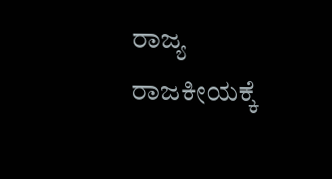ರಾಜ್ಯ ರಾಜಕೀಯಕ್ಕೆ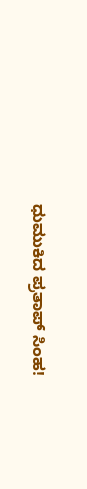ಧುಮುಕಿದ ಪ್ರತಾಪ್ ಸಿಂಹ!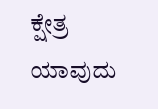ಕ್ಷೇತ್ರ ಯಾವುದು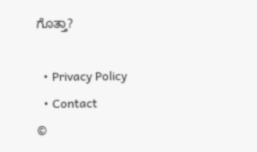ಗೊತ್ತಾ?

  • Privacy Policy
  • Contact
©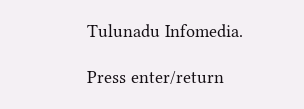Tulunadu Infomedia.

Press enter/return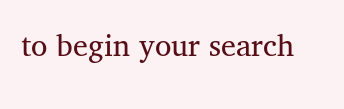to begin your search